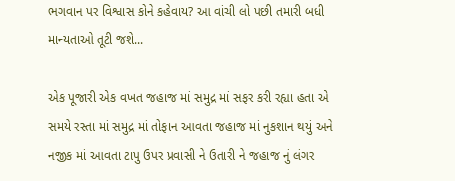ભગવાન પર વિશ્વાસ કોને કહેવાય? આ વાંચી લો પછી તમારી બધી માન્યતાઓ તૂટી જશે...

એક પૂજારી એક વખત જહાજ માં સમુદ્ર માં સફર કરી રહ્યા હતા એ સમયે રસ્તા માં સમુદ્ર માં તોફાન આવતા જહાજ માં નુકશાન થયું અને નજીક માં આવતા ટાપુ ઉપર પ્રવાસી ને ઉતારી ને જહાજ નું લંગર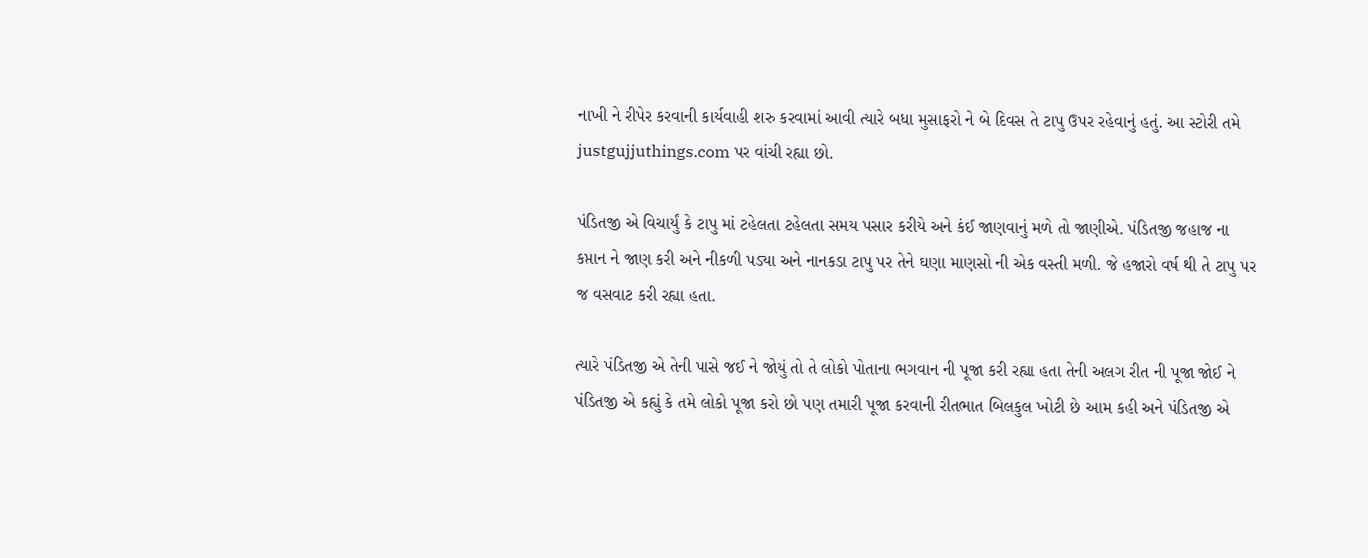નાખી ને રીપેર કરવાની કાર્યવાહી શરુ કરવામાં આવી ત્યારે બધા મુસાફરો ને બે દિવસ તે ટાપુ ઉપર રહેવાનું હતું. આ સ્ટોરી તમે justgujjuthings.com પર વાંચી રહ્યા છો.

પંડિતજી એ વિચાર્યું કે ટાપુ માં ટહેલતા ટહેલતા સમય પસાર કરીયે અને કંઈ જાણવાનું મળે તો જાણીએ. પંડિતજી જહાજ ના કપ્તાન ને જાણ કરી અને નીકળી પડ્યા અને નાનકડા ટાપુ પર તેને ઘણા માણસો ની એક વસ્તી મળી. જે હજારો વર્ષ થી તે ટાપુ પર જ વસવાટ કરી રહ્યા હતા.

ત્યારે પંડિતજી એ તેની પાસે જઈ ને જોયું તો તે લોકો પોતાના ભગવાન ની પૂજા કરી રહ્યા હતા તેની અલગ રીત ની પૂજા જોઈ ને પંડિતજી એ કહ્યું કે તમે લોકો પૂજા કરો છો પણ તમારી પૂજા કરવાની રીતભાત બિલકુલ ખોટી છે આમ કહી અને પંડિતજી એ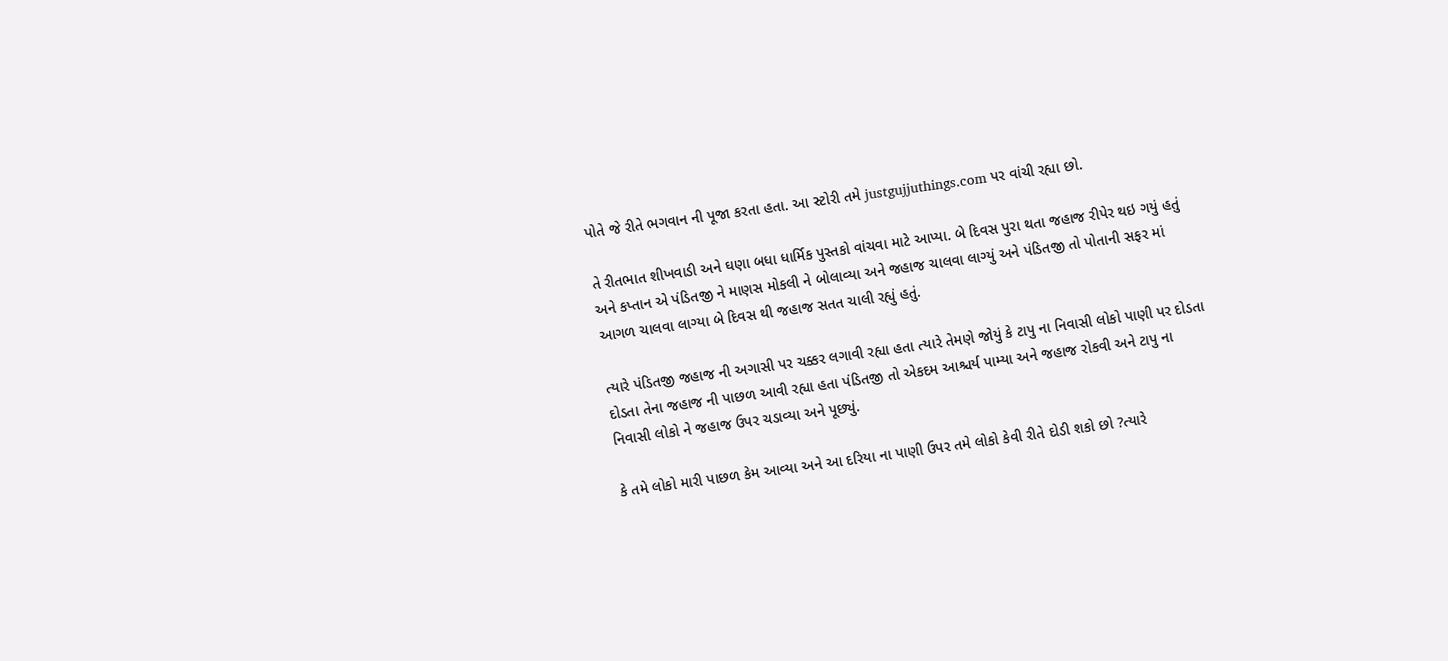પોતે જે રીતે ભગવાન ની પૂજા કરતા હતા. આ સ્ટોરી તમે justgujjuthings.com પર વાંચી રહ્યા છો.

તે રીતભાત શીખવાડી અને ઘણા બધા ધાર્મિક પુસ્તકો વાંચવા માટે આપ્યા. બે દિવસ પુરા થતા જહાજ રીપેર થઇ ગયું હતું અને કપ્તાન એ પંડિતજી ને માણસ મોકલી ને બોલાવ્યા અને જહાજ ચાલવા લાગ્યું અને પંડિતજી તો પોતાની સફર માં આગળ ચાલવા લાગ્યા બે દિવસ થી જહાજ સતત ચાલી રહ્યું હતું.

ત્યારે પંડિતજી જહાજ ની અગાસી પર ચક્કર લગાવી રહ્યા હતા ત્યારે તેમણે જોયું કે ટાપુ ના નિવાસી લોકો પાણી પર દોડતા દોડતા તેના જહાજ ની પાછળ આવી રહ્યા હતા પંડિતજી તો એકદમ આશ્ચર્ય પામ્યા અને જહાજ રોકવી અને ટાપુ ના નિવાસી લોકો ને જહાજ ઉપર ચડાવ્યા અને પૂછ્યું.

કે તમે લોકો મારી પાછળ કેમ આવ્યા અને આ દરિયા ના પાણી ઉપર તમે લોકો કેવી રીતે દોડી શકો છો ?ત્યારે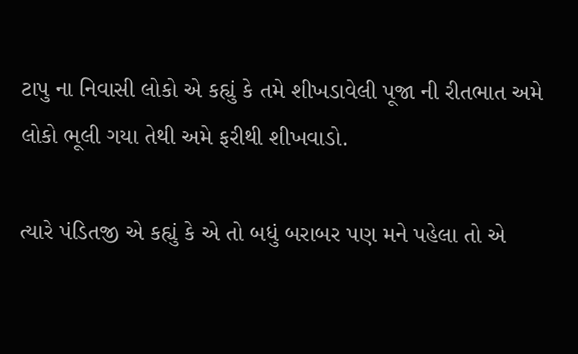ટાપુ ના નિવાસી લોકો એ કહ્યું કે તમે શીખડાવેલી પૂજા ની રીતભાત અમે લોકો ભૂલી ગયા તેથી અમે ફરીથી શીખવાડો.

ત્યારે પંડિતજી એ કહ્યું કે એ તો બધું બરાબર પણ મને પહેલા તો એ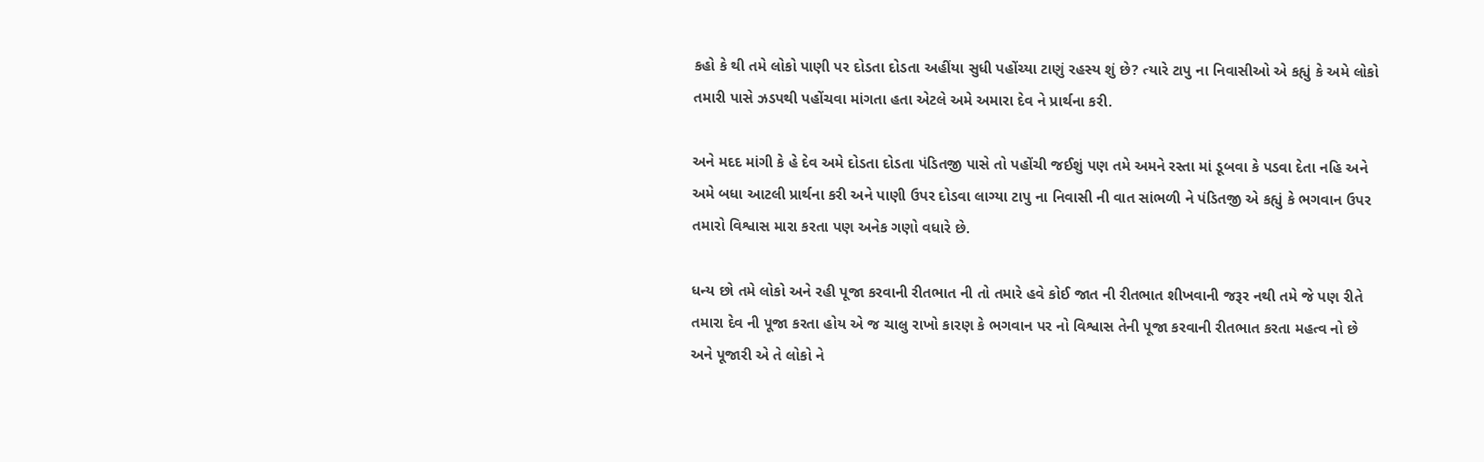કહો કે થી તમે લોકો પાણી પર દોડતા દોડતા અહીંયા સુધી પહોંચ્યા ટાણું રહસ્ય શું છે? ત્યારે ટાપુ ના નિવાસીઓ એ કહ્યું કે અમે લોકો તમારી પાસે ઝડપથી પહોંચવા માંગતા હતા એટલે અમે અમારા દેવ ને પ્રાર્થના કરી.

અને મદદ માંગી કે હે દેવ અમે દોડતા દોડતા પંડિતજી પાસે તો પહોંચી જઈશું પણ તમે અમને રસ્તા માં ડૂબવા કે પડવા દેતા નહિ અને અમે બધા આટલી પ્રાર્થના કરી અને પાણી ઉપર દોડવા લાગ્યા ટાપુ ના નિવાસી ની વાત સાંભળી ને પંડિતજી એ કહ્યું કે ભગવાન ઉપર તમારો વિશ્વાસ મારા કરતા પણ અનેક ગણો વધારે છે.

ધન્ય છો તમે લોકો અને રહી પૂજા કરવાની રીતભાત ની તો તમારે હવે કોઈ જાત ની રીતભાત શીખવાની જરૂર નથી તમે જે પણ રીતે તમારા દેવ ની પૂજા કરતા હોય એ જ ચાલુ રાખો કારણ કે ભગવાન પર નો વિશ્વાસ તેની પૂજા કરવાની રીતભાત કરતા મહત્વ નો છે અને પૂજારી એ તે લોકો ને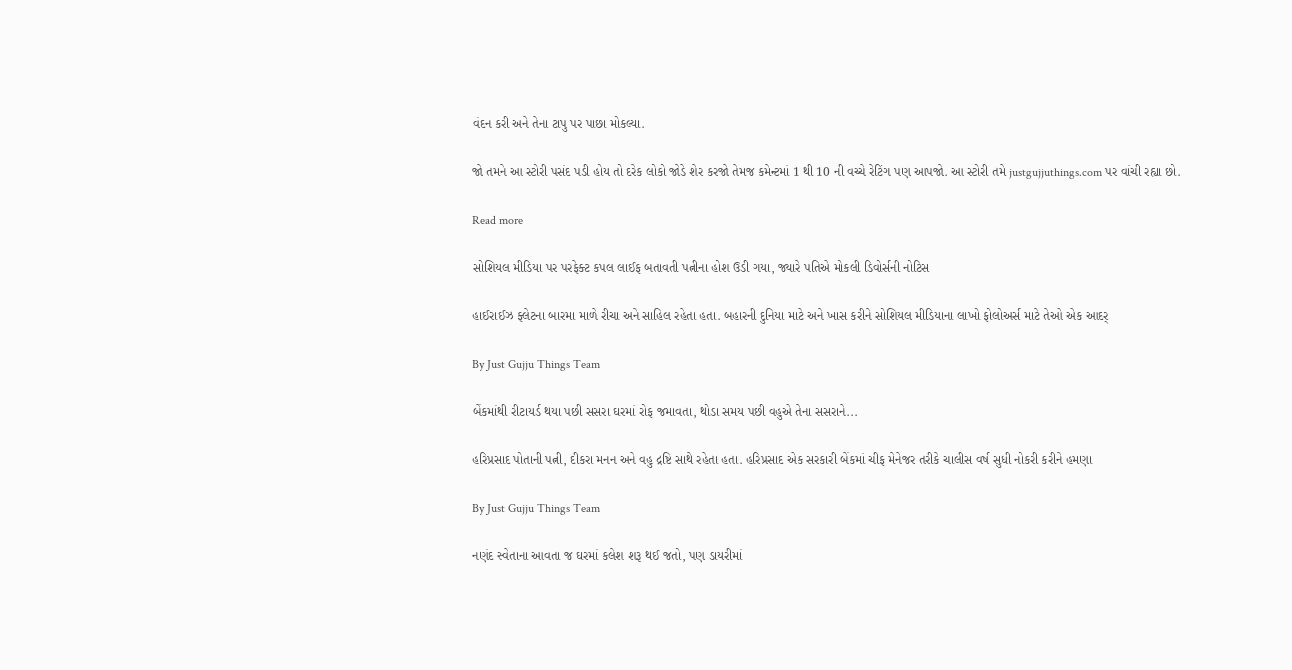વંદન કરી અને તેના ટાપુ પર પાછા મોકલ્યા.

જો તમને આ સ્ટોરી પસંદ પડી હોય તો દરેક લોકો જોડે શેર કરજો તેમજ કમેન્ટમાં 1 થી 10 ની વચ્ચે રેટિંગ પણ આપજો. આ સ્ટોરી તમે justgujjuthings.com પર વાંચી રહ્યા છો.

Read more

સોશિયલ મીડિયા પર પરફેક્ટ કપલ લાઈફ બતાવતી પત્નીના હોશ ઉડી ગયા, જ્યારે પતિએ મોકલી ડિવોર્સની નોટિસ

હાઈરાઈઝ ફ્લેટના બારમા માળે રીચા અને સાહિલ રહેતા હતા. બહારની દુનિયા માટે અને ખાસ કરીને સોશિયલ મીડિયાના લાખો ફોલોઅર્સ માટે તેઓ એક આદર્

By Just Gujju Things Team

બેંકમાંથી રીટાયર્ડ થયા પછી સસરા ઘરમાં રોફ જમાવતા, થોડા સમય પછી વહુએ તેના સસરાને...

હરિપ્રસાદ પોતાની પત્ની, દીકરા મનન અને વહુ દ્રષ્ટિ સાથે રહેતા હતા. હરિપ્રસાદ એક સરકારી બેંકમાં ચીફ મેનેજર તરીકે ચાલીસ વર્ષ સુધી નોકરી કરીને હમણા

By Just Gujju Things Team

નણંદ સ્વેતાના આવતા જ ઘરમાં કલેશ શરૂ થઈ જતો, પણ ડાયરીમાં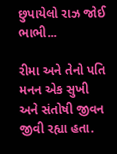છુપાયેલો રાઝ જોઈ ભાભી...

રીમા અને તેનો પતિ મનન એક સુખી અને સંતોષી જીવન જીવી રહ્યા હતા.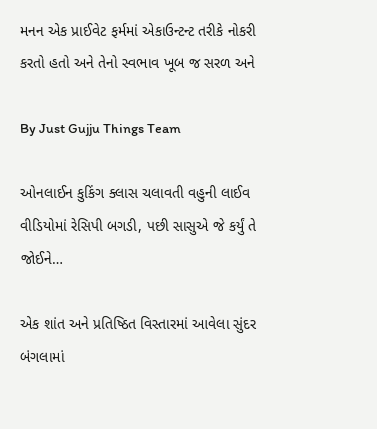મનન એક પ્રાઈવેટ ફર્મમાં એકાઉન્ટન્ટ તરીકે નોકરી કરતો હતો અને તેનો સ્વભાવ ખૂબ જ સરળ અને

By Just Gujju Things Team

ઓનલાઈન કુકિંગ ક્લાસ ચલાવતી વહુની લાઈવ વીડિયોમાં રેસિપી બગડી, પછી સાસુએ જે કર્યું તે જોઈને…

એક શાંત અને પ્રતિષ્ઠિત વિસ્તારમાં આવેલા સુંદર બંગલામાં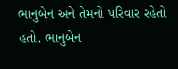ભાનુબેન અને તેમનો પરિવાર રહેતો હતો. ભાનુબેન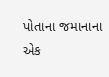પોતાના જમાનાના એક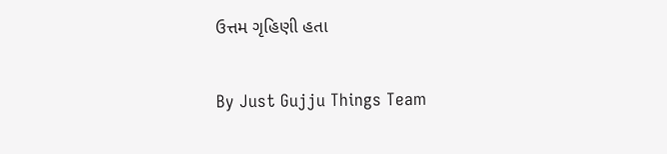ઉત્તમ ગૃહિણી હતા

By Just Gujju Things Team